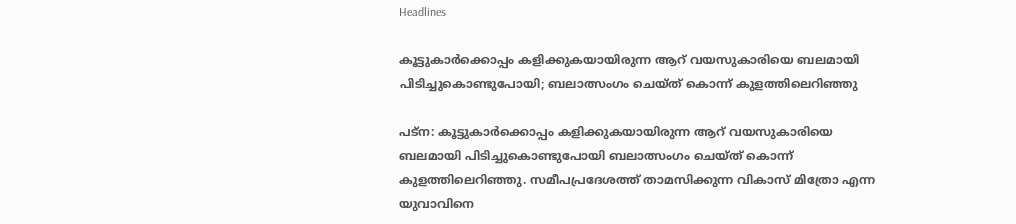Headlines

കൂട്ടുകാർക്കൊപ്പം കളിക്കുകയായിരുന്ന ആറ് വയസുകാരിയെ ബലമായി പിടിച്ചുകൊണ്ടുപോയി; ബലാത്സംഗം ചെയ്ത് കൊന്ന് കുളത്തിലെറിഞ്ഞു

പട്ന: കൂട്ടുകാർക്കൊപ്പം കളിക്കുകയായിരുന്ന ആറ് വയസുകാരിയെ ബലമായി പിടിച്ചുകൊണ്ടുപോയി ബലാത്സംഗം ചെയ്ത് കൊന്ന് കുളത്തിലെറിഞ്ഞു. സമീപപ്രദേശത്ത് താമസിക്കുന്ന വികാസ് മിത്രോ എന്ന യുവാവിനെ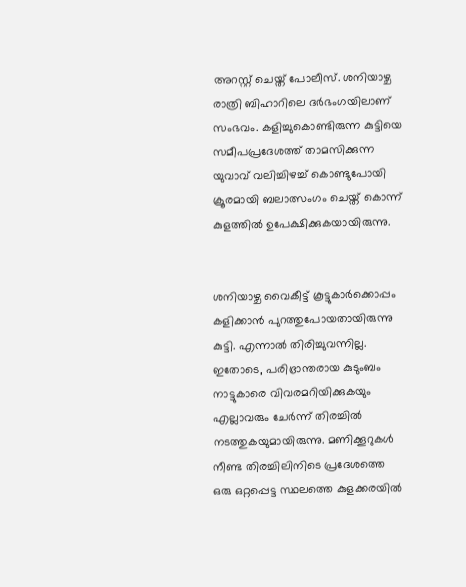അറസ്റ്റ് ചെയ്ത് പോലീസ്. ശനിയാഴ്ച രാത്രി ബിഹാറിലെ ദർഭംഗയിലാണ് സംഭവം. കളിച്ചുകൊണ്ടിരുന്ന കുട്ടിയെ സമീപപ്രദേശത്ത് താമസിക്കുന്ന യുവാവ് വലിച്ചിഴച്ച് കൊണ്ടുപോയി ക്രൂരമായി ബലാത്സംഗം ചെയ്ത് കൊന്ന് കുളത്തിൽ ഉപേക്ഷിക്കുകയായിരുന്നു.


ശനിയാഴ്ച വൈകീട്ട് കൂട്ടുകാർക്കൊപ്പം കളിക്കാൻ പുറത്തുപോയതായിരുന്നു കുട്ടി. എന്നാൽ തിരിച്ചുവന്നില്ല. ഇതോടെ, പരിഭ്രാന്തരായ കുടുംബം നാട്ടുകാരെ വിവരമറിയിക്കുകയും എല്ലാവരും ചേർന്ന് തിരച്ചിൽ നടത്തുകയുമായിരുന്നു. മണിക്കൂറുകൾ നീണ്ട തിരച്ചിലിനിടെ പ്രദേശത്തെ ഒരു ഒറ്റപ്പെട്ട സ്ഥലത്തെ കുളക്കരയിൽ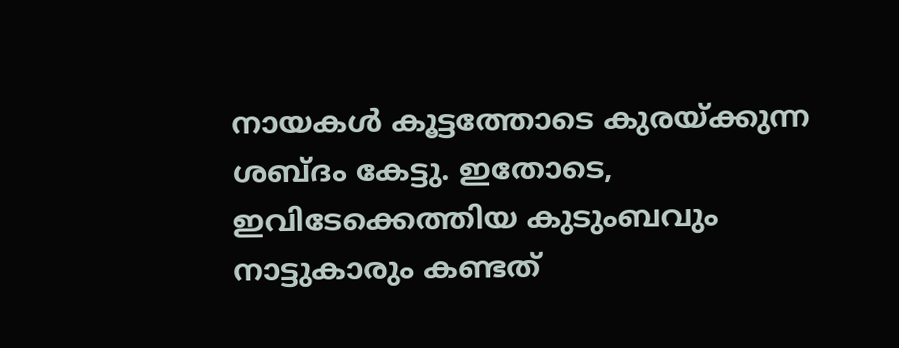നായകൾ കൂട്ടത്തോടെ കുരയ്ക്കുന്ന ശബ്ദം കേട്ടു. ഇതോടെ, ഇവിടേക്കെത്തിയ കുടുംബവും നാട്ടുകാരും കണ്ടത്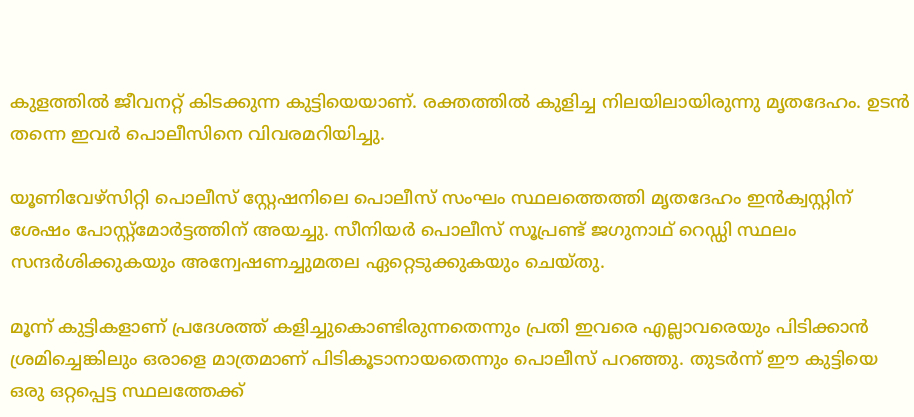കുളത്തിൽ ജീവനറ്റ് കിടക്കുന്ന കുട്ടിയെയാണ്. രക്തത്തിൽ കുളിച്ച നിലയിലായിരുന്നു മൃതദേഹം. ഉടൻ തന്നെ ഇവർ പൊലീസിനെ വിവരമറിയിച്ചു.

യൂണിവേഴ്സിറ്റി പൊലീസ് സ്റ്റേഷനിലെ പൊലീസ് സംഘം സ്ഥലത്തെത്തി മൃതദേഹം ഇൻക്വസ്റ്റിന് ശേഷം പോസ്റ്റ്മോർട്ടത്തിന് അയച്ചു. സീനിയർ പൊലീസ് സൂപ്രണ്ട് ജഗുനാഥ് റെഡ്ഡി സ്ഥലം സന്ദർശിക്കുകയും അന്വേഷണച്ചുമതല ഏറ്റെടുക്കുകയും ചെയ്തു.

മൂന്ന് കുട്ടികളാണ് പ്രദേശത്ത് കളിച്ചുകൊണ്ടിരുന്നതെന്നും പ്രതി ഇവരെ എല്ലാവരെയും പിടിക്കാൻ‍ ശ്രമിച്ചെങ്കിലും ഒരാളെ മാത്രമാണ് പിടികൂടാനായതെന്നും പൊലീസ് പറഞ്ഞു. തുടർന്ന് ഈ കുട്ടിയെ ഒരു ഒറ്റപ്പെട്ട സ്ഥലത്തേക്ക്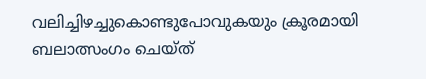വലിച്ചിഴച്ചുകൊണ്ടുപോവുകയും ക്രൂരമായി ബലാത്സംഗം ചെയ്ത്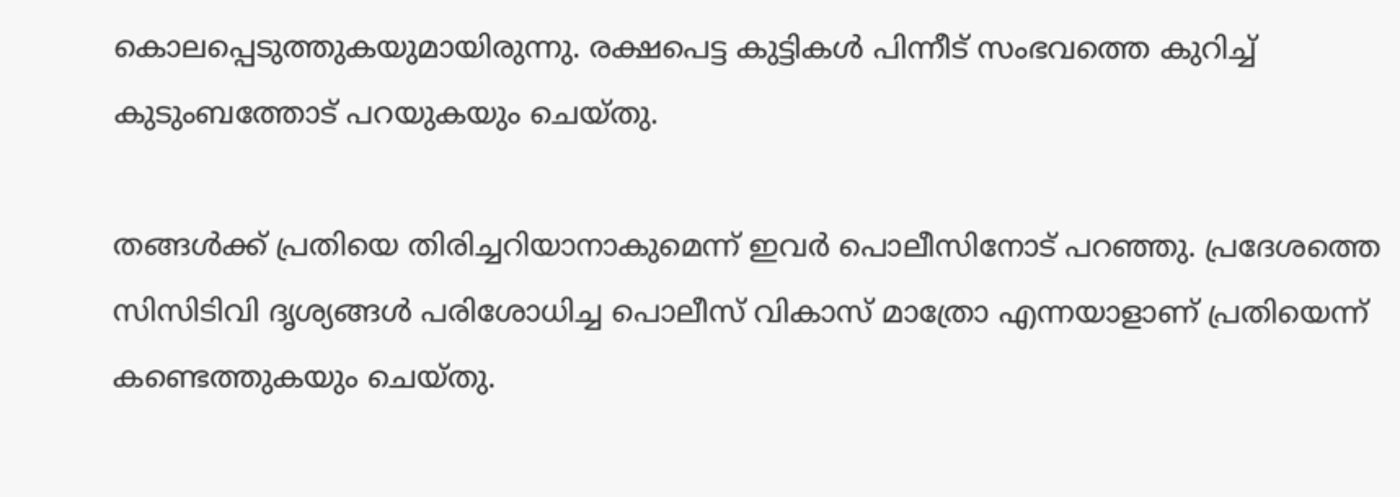കൊലപ്പെടുത്തുകയുമായിരുന്നു. രക്ഷപെട്ട കുട്ടികൾ പിന്നീട് സംഭവത്തെ കുറിച്ച് കുടുംബത്തോട് പറയുകയും ചെയ്തു.

തങ്ങൾക്ക് പ്രതിയെ തിരിച്ചറിയാനാകുമെന്ന് ഇവർ പൊലീസിനോട് പറ‍ഞ്ഞു. പ്രദേശത്തെ സിസിടിവി ദൃശ്യങ്ങൾ പരിശോധിച്ച പൊലീസ് വികാസ് മാത്രോ എന്നയാളാണ് പ്രതിയെന്ന് കണ്ടെത്തുകയും ചെയ്തു.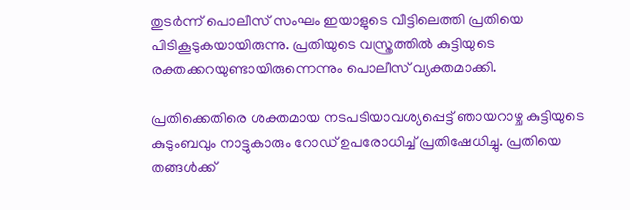തുടർന്ന് പൊലീസ് സംഘം ഇയാളുടെ വീട്ടിലെത്തി പ്രതിയെ പിടികൂടുകയായിരുന്നു. പ്രതിയുടെ വസ്ത്രത്തിൽ കുട്ടിയുടെ രക്തക്കറയുണ്ടായിരുന്നെന്നും പൊലീസ് വ്യക്തമാക്കി.

പ്രതിക്കെതിരെ ശക്തമായ നടപടിയാവശ്യപ്പെട്ട് ഞായറാഴ്ച കുട്ടിയുടെ കുടുംബവും നാട്ടുകാരും റോഡ് ഉപരോധിച്ച് പ്രതിഷേധിച്ചു. പ്രതിയെ തങ്ങൾക്ക്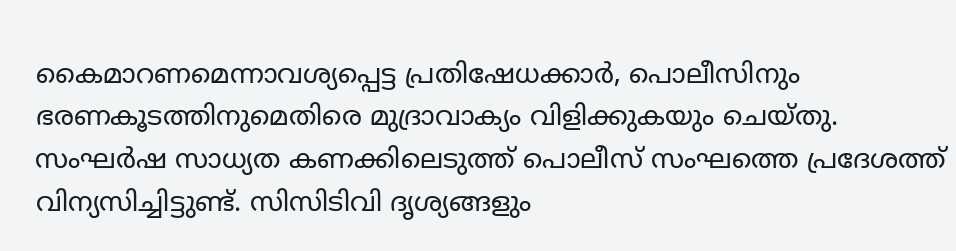കൈമാറണമെന്നാവശ്യപ്പെട്ട പ്രതിഷേധക്കാർ, പൊലീസിനും ഭരണകൂടത്തിനുമെതിരെ മുദ്രാവാക്യം വിളിക്കുകയും ചെയ്തു. സംഘർഷ സാധ്യത കണക്കിലെടുത്ത് പൊലീസ് സംഘത്തെ പ്രദേശത്ത് വിന്യസിച്ചിട്ടുണ്ട്. സിസിടിവി ദൃശ്യങ്ങളും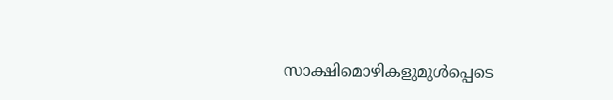സാക്ഷിമൊഴികളുമുൾപ്പെടെ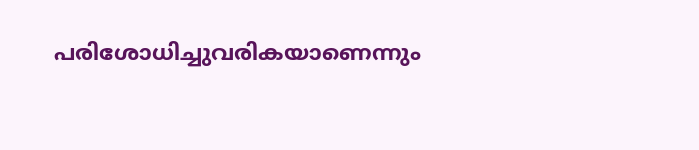പരിശോധിച്ചുവരികയാണെന്നും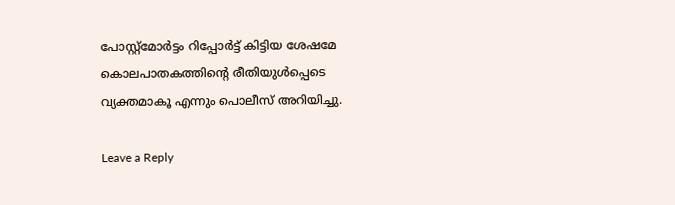പോസ്റ്റ്മോർട്ടം റിപ്പോർട്ട് കിട്ടിയ ശേഷമേ കൊലപാതകത്തിന്റെ രീതിയുൾപ്പെടെ വ്യക്തമാകൂ എന്നും പൊലീസ് അറിയിച്ചു.

Leave a Reply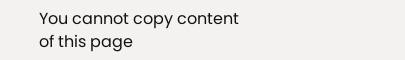You cannot copy content of this page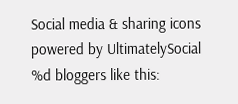Social media & sharing icons powered by UltimatelySocial
%d bloggers like this: